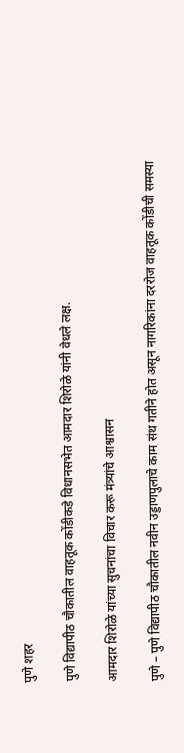पुणे शहर

पुणे विद्यापीठ चौकातील वाहतूक कोंडीकडे विधानसभेत आमदार शिरोळे यांनी वेधले लक्ष.

आमदार शिरोळे यांच्या सुचनांचा विचार करू मंत्र्यांचे आश्वासन

पुणे – पुणे विद्यापीठ चौकातील नवीन उड्डाणपुलाचे काम संथ गतीने होत असून नागरिकांना दररोज वाहतूक कोंडीची समस्या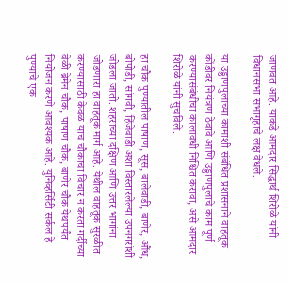जाणवत आहे. याकडे आमदार सिद्धार्थ शिरोळे यांनी विधानसभा सभागृहाचे लक्ष वेधले.

या उड्डाणपुलाच्या कामाशी संबंधित प्रशासनाने वाहतूक कोंडीवर नियंत्रण ठेवावे आणि उड्डाणपुलाचे काम पूर्ण करण्यासंबंधीचा कालावधी निश्चित करावा, असे आमदार शिरोळे यांनी सुचविले.

हा चौक पुण्यातील पाषाण, सूस, बालेवाडी, बाणेर, औंध, बोपोडी, सांगवी, हिंजेवाडी अशा विस्तारलेल्या उपनगरांशी जोडला जातो. शहराच्या दक्षिण आणि उत्तर भागांना जोडणारा हा वाहतूक मार्ग आहे. येथील वाहतूक सुरळीत करण्यासाठी केवळ याच चौकाचा विचार न करता गर्दीच्या वेळी ब्रेमेन चौक, पाषाण चौक, बाणेर चौक येथपर्यंत नियोजन करणे आवश्यक आहे. युनिव्हर्सिटी सर्कल हे पुण्याचे एक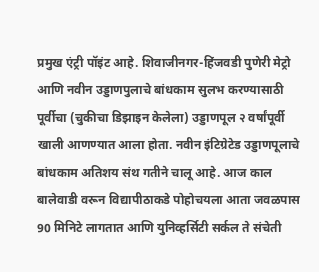प्रमुख एंट्री पॉइंट आहे. शिवाजीनगर-हिंजवडी पुणेरी मेट्रो आणि नवीन उड्डाणपुलाचे बांधकाम सुलभ करण्यासाठी पूर्वीचा (चुकीचा डिझाइन केलेला) उड्डाणपूल २ वर्षांपूर्वी खाली आणण्यात आला होता. नवीन इंटिग्रेटेड उड्डाणपूलाचे बांधकाम अतिशय संथ गतीने चालू आहे. आज काल बालेवाडी वरून विद्यापीठाकडे पोहोचयला आता जवळपास 90 मिनिटे लागतात आणि युनिव्हर्सिटी सर्कल ते संचेती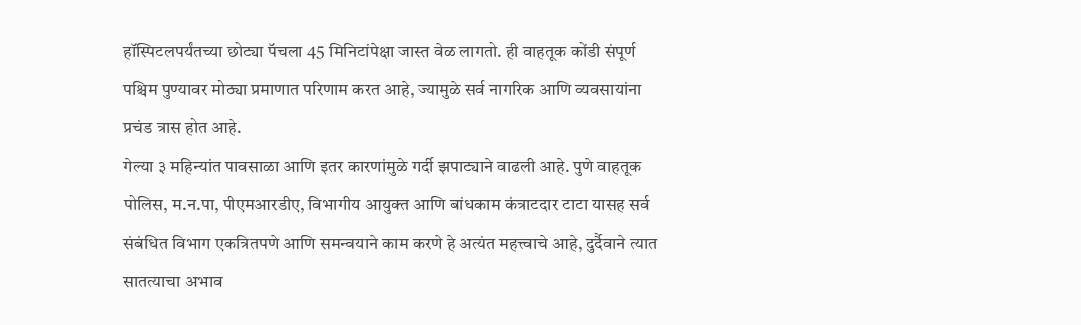हॉस्पिटलपर्यंतच्या छोट्या पॅचला 45 मिनिटांपेक्षा जास्त वेळ लागतो. ही वाहतूक कोंडी संपूर्ण
पश्चिम पुण्यावर मोठ्या प्रमाणात परिणाम करत आहे, ज्यामुळे सर्व नागरिक आणि व्यवसायांना प्रचंड त्रास होत आहे.
गेल्या ३ महिन्यांत पावसाळा आणि इतर कारणांमुळे गर्दी झपाट्याने वाढली आहे. पुणे वाहतूक पोलिस, म.न.पा, पीएमआरडीए, विभागीय आयुक्त आणि बांधकाम कंत्राटदार टाटा यासह सर्व संबंधित विभाग एकत्रितपणे आणि समन्वयाने काम करणे हे अत्यंत महत्त्वाचे आहे, दुर्दैवाने त्यात सातत्याचा अभाव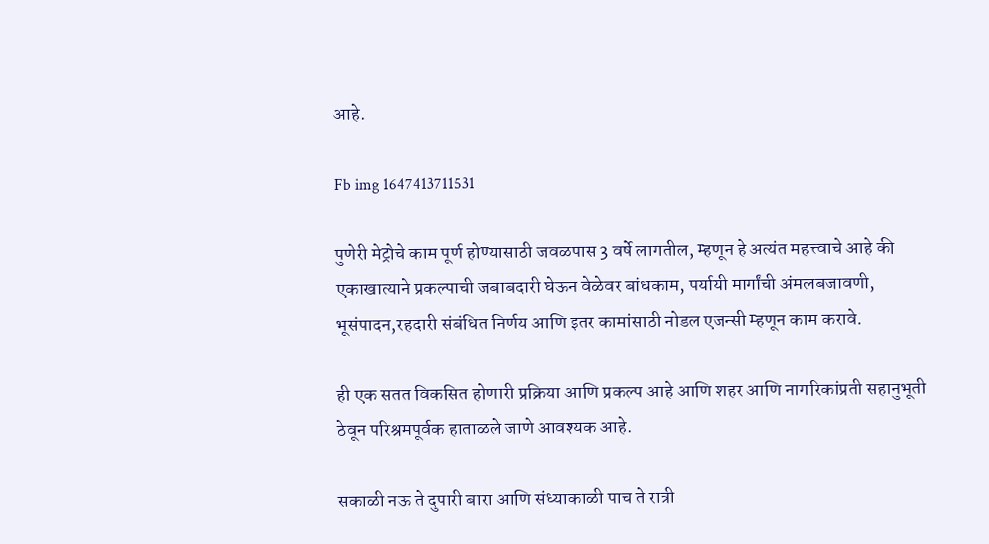आहे.

Fb img 1647413711531

पुणेरी मेट्रोचे काम पूर्ण होण्यासाठी जवळपास 3 वर्षे लागतील, म्हणून हे अत्यंत महत्त्वाचे आहे की एकाखात्याने प्रकल्पाची जबाबदारी घेऊन वेळेवर बांधकाम, पर्यायी मार्गांची अंमलबजावणी, भूसंपादन,रहदारी संबंधित निर्णय आणि इतर कामांसाठी नोडल एजन्सी म्हणून काम करावे.

ही एक सतत विकसित होणारी प्रक्रिया आणि प्रकल्प आहे आणि शहर आणि नागरिकांप्रती सहानुभूती ठेवून परिश्रमपूर्वक हाताळले जाणे आवश्यक आहे.

सकाळी नऊ ते दुपारी बारा आणि संध्याकाळी पाच ते रात्री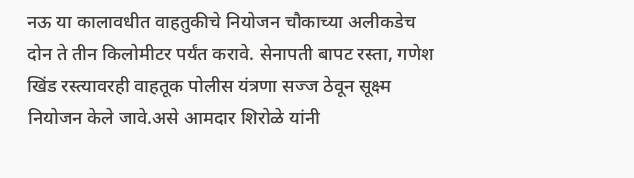नऊ या कालावधीत वाहतुकीचे नियोजन चौकाच्या अलीकडेच दोन ते तीन किलोमीटर पर्यंत करावे. सेनापती बापट रस्ता, गणेश खिंड रस्त्यावरही वाहतूक पोलीस यंत्रणा सज्ज ठेवून सूक्ष्म नियोजन केले जावे.असे आमदार शिरोळे यांनी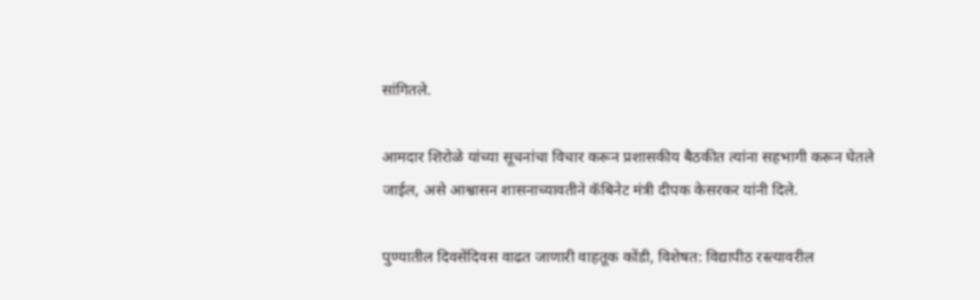सांगितले.

आमदार शिरोळे यांच्या सूचनांचा विचार करून प्रशासकीय बैठकीत त्यांना सहभागी करून घेतले जाईल, असे आश्वासन शासनाच्यावतीने कॅबिनेट मंत्री दीपक केसरकर यांनी दिले.

पुण्यातील दिवसेंदिवस वाढत जाणारी वाहतूक कोंडी, विशेषत: विद्यापीठ रस्त्यावरील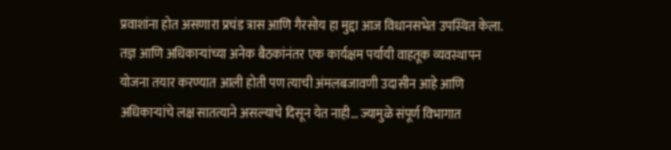प्रवाशांना होत असणारा प्रचंड त्रास आणि गैरसोय हा मुद्दा आज विधानसभेत उपस्थित केला.
तज्ञ आणि अधिकार्‍यांच्या अनेक बैठकांनंतर एक कार्यक्षम पर्यायी वाहतूक व्यवस्थापन योजना तयार करण्यात आली होती पण त्याची अंमलबजावणी उदासीन आहे आणि अधिकाऱ्यांचे लक्ष सातत्याने असल्याचे दिसून येत नाही… ज्यामुळे संपूर्ण विभागात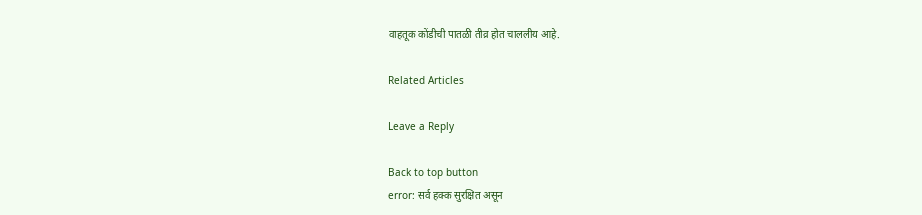वाहतूक कोंडीची पातळी तीव्र होत चाललीय आहे.

Related Articles

Leave a Reply

Back to top button
error: सर्व हक्क सुरक्षित असून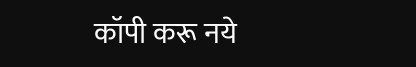कॉपी करू नये